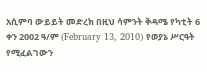አሲምባ ውይይት መድረክ በዚህ ሳምንት ቅዳሜ የካቲት 6 ቀን 2002 ዓ/ም (February 13, 2010) የወያኔ ሥርዓት የሚፈልገውን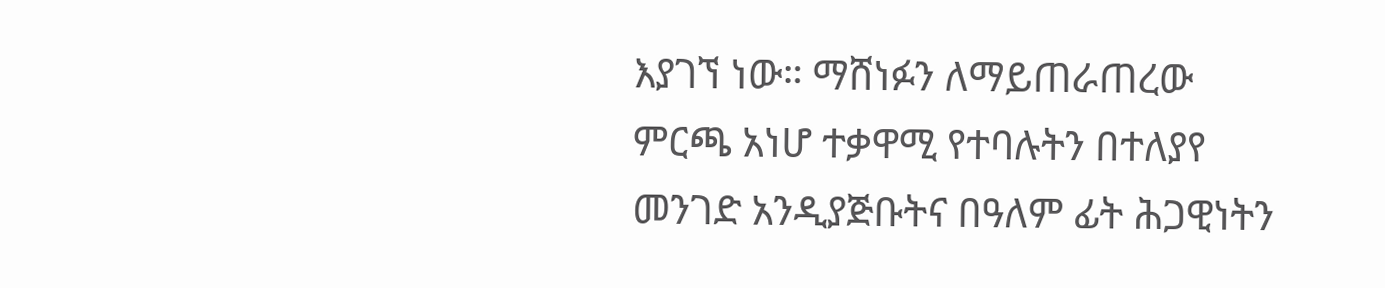እያገኘ ነው። ማሸነፉን ለማይጠራጠረው ምርጫ አነሆ ተቃዋሚ የተባሉትን በተለያየ መንገድ አንዲያጅቡትና በዓለም ፊት ሕጋዊነትን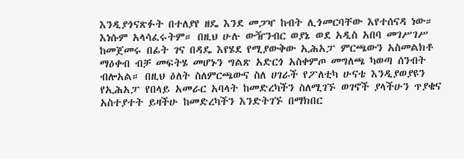እንዲያጎናጽፉት በተለያየ ዘዴ እንደ መጋዣ ከብት ሊጎመርባቸው እየተሰናዳ ነው። እነሱም አላሳፈሩትም። በዚህ ሁሉ ውዥንብር ወያኔ ወደ አዲስ አበባ መገሥገሥ ከመጀመሩ በፊት ገና በዳዴ እየሄደ የሚያውቅው ኢሕአፓ ምርጫውን አስመልክቶ ማዕቀብ ብቻ መፍትሄ መሆኑን ግልጽ አድርጎ አስቀምጦ መግለጫ ካወጣ ሰንብት ብሎአል። በዚህ ዕለት ስለምርጫውና ስለ ሀገራች የፖለቲካ ሁናቴ እንዲያወያዩን የኢሕአፓ የበላይ አመራር አባላት ከመድረካችን ስለሚገኙ ወገኖች ያላችሁን ጥያቄና አስተያተት ይዛችሁ ከመድረካችን እንድትገኙ በማክበር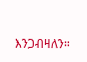እንጋብዛለን።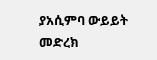ያአሲምባ ውይይት መድረክ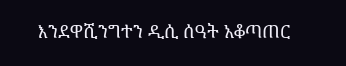እንደዋሺንግተን ዲሲ ሰዓት አቆጣጠር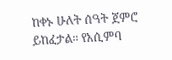ከቀኑ ሁለት ሰዓት ጀምሮ ይከፈታል። የአሲምባ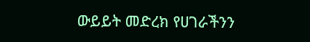ውይይት መድረክ የሀገራችንን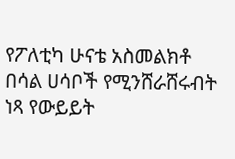የፖለቲካ ሁናቴ አስመልክቶ በሳል ሀሳቦች የሚንሸራሸሩብት ነጻ የውይይት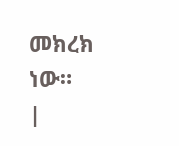መክረክ ነው።
|